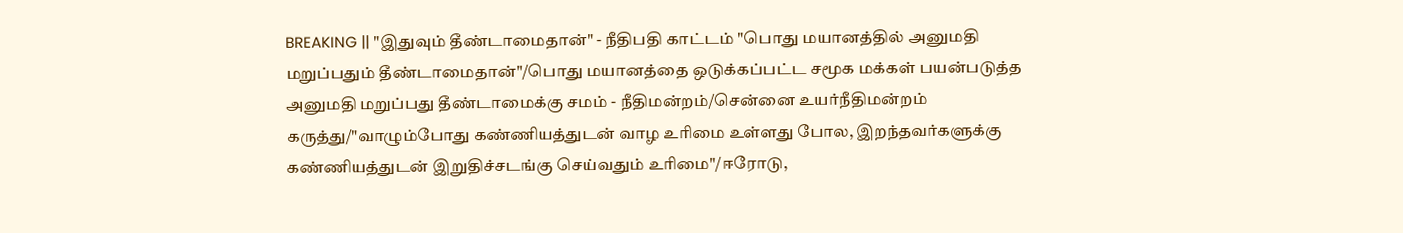BREAKING || "இதுவும் தீண்டாமைதான்" - நீதிபதி காட்டம் "பொது மயானத்தில் அனுமதி மறுப்பதும் தீண்டாமைதான்"/பொது மயானத்தை ஒடுக்கப்பட்ட சமூக மக்கள் பயன்படுத்த அனுமதி மறுப்பது தீண்டாமைக்கு சமம் - நீதிமன்றம்/சென்னை உயர்நீதிமன்றம் கருத்து/"வாழும்போது கண்ணியத்துடன் வாழ உரிமை உள்ளது போல, இறந்தவர்களுக்கு கண்ணியத்துடன் இறுதிச்சடங்கு செய்வதும் உரிமை"/ஈரோடு,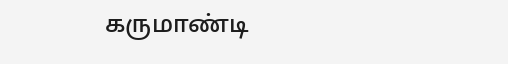கருமாண்டி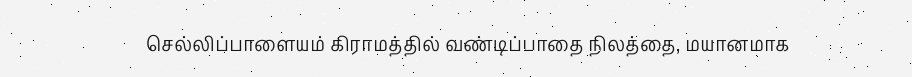செல்லிப்பாளையம் கிராமத்தில் வண்டிப்பாதை நிலத்தை, மயானமாக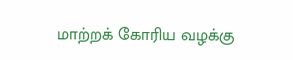மாற்றக் கோரிய வழக்கு